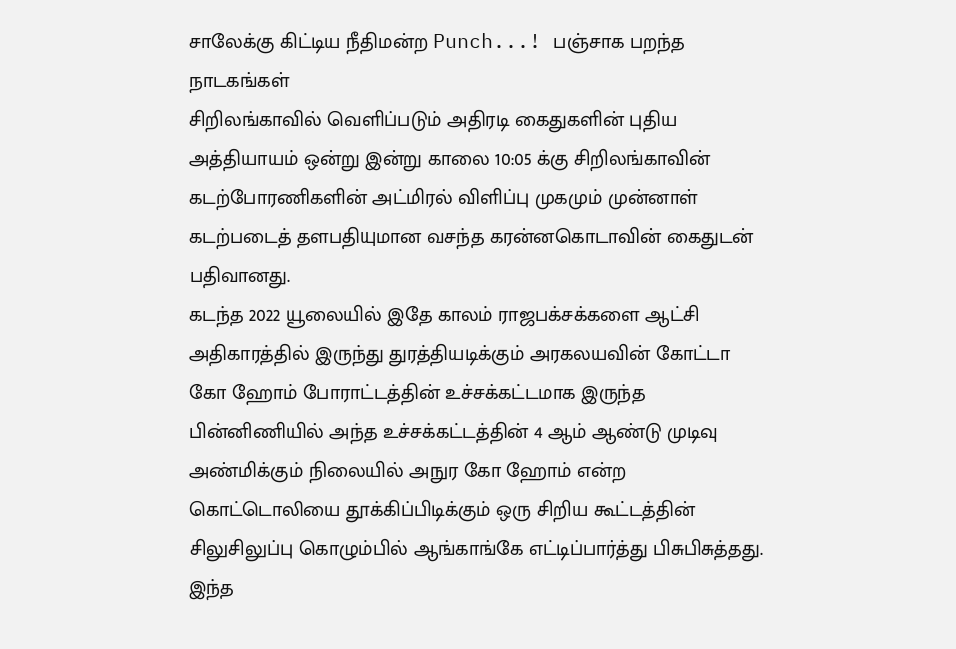சாலேக்கு கிட்டிய நீதிமன்ற Punch...! பஞ்சாக பறந்த நாடகங்கள்
சிறிலங்காவில் வெளிப்படும் அதிரடி கைதுகளின் புதிய அத்தியாயம் ஒன்று இன்று காலை 10:05 க்கு சிறிலங்காவின் கடற்போரணிகளின் அட்மிரல் விளிப்பு முகமும் முன்னாள் கடற்படைத் தளபதியுமான வசந்த கரன்னகொடாவின் கைதுடன் பதிவானது.
கடந்த 2022 யூலையில் இதே காலம் ராஜபக்சக்களை ஆட்சி அதிகாரத்தில் இருந்து துரத்தியடிக்கும் அரகலயவின் கோட்டா கோ ஹோம் போராட்டத்தின் உச்சக்கட்டமாக இருந்த பின்னிணியில் அந்த உச்சக்கட்டத்தின் 4 ஆம் ஆண்டு முடிவு அண்மிக்கும் நிலையில் அநுர கோ ஹோம் என்ற கொட்டொலியை தூக்கிப்பிடிக்கும் ஒரு சிறிய கூட்டத்தின் சிலுசிலுப்பு கொழும்பில் ஆங்காங்கே எட்டிப்பார்த்து பிசுபிசுத்தது.
இந்த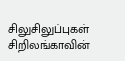சிலுசிலுப்புகள் சிறிலங்காவின்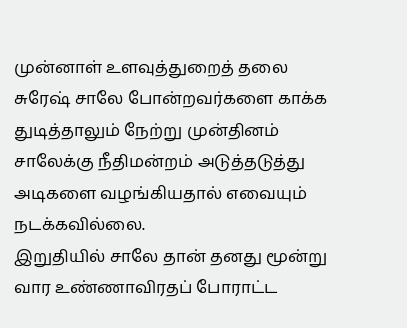முன்னாள் உளவுத்துறைத் தலை சுரேஷ் சாலே போன்றவர்களை காக்க துடித்தாலும் நேற்று முன்தினம் சாலேக்கு நீதிமன்றம் அடுத்தடுத்து அடிகளை வழங்கியதால் எவையும் நடக்கவில்லை.
இறுதியில் சாலே தான் தனது மூன்று வார உண்ணாவிரதப் போராட்ட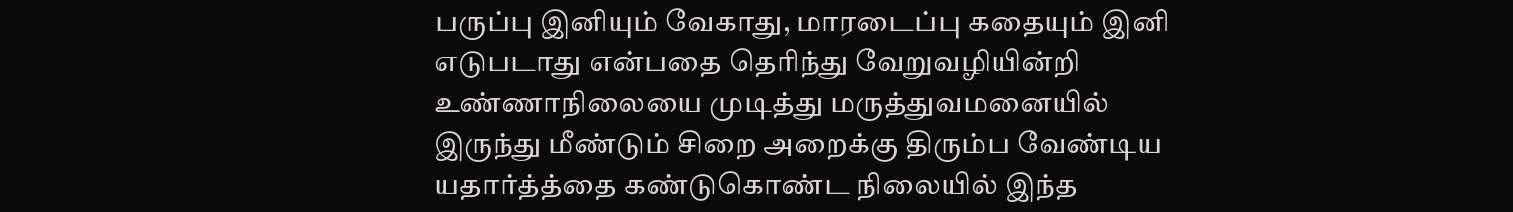பருப்பு இனியும் வேகாது, மாரடைப்பு கதையும் இனி எடுபடாது என்பதை தெரிந்து வேறுவழியின்றி உண்ணாநிலையை முடித்து மருத்துவமனையில் இருந்து மீண்டும் சிறை அறைக்கு திரும்ப வேண்டிய யதார்த்த்தை கண்டுகொண்ட நிலையில் இந்த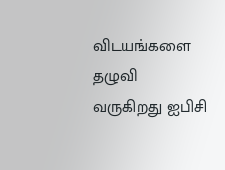விடயங்களை தழுவி வருகிறது ஐபிசி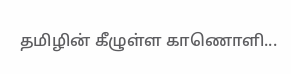தமிழின் கீழுள்ள காணொளி...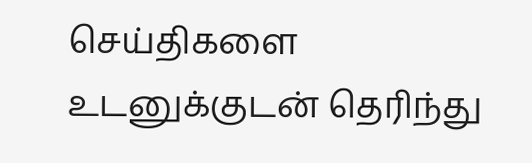செய்திகளை உடனுக்குடன் தெரிந்து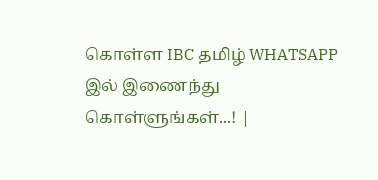கொள்ள IBC தமிழ் WHATSAPP இல் இணைந்து கொள்ளுங்கள்...! |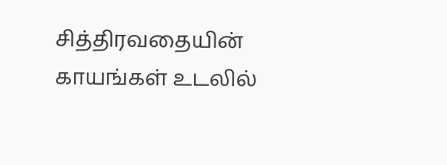சித்திரவதையின் காயங்கள் உடலில்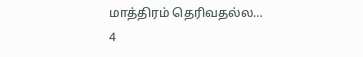மாத்திரம் தெரிவதல்ல…
4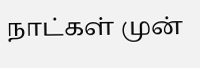நாட்கள் முன்